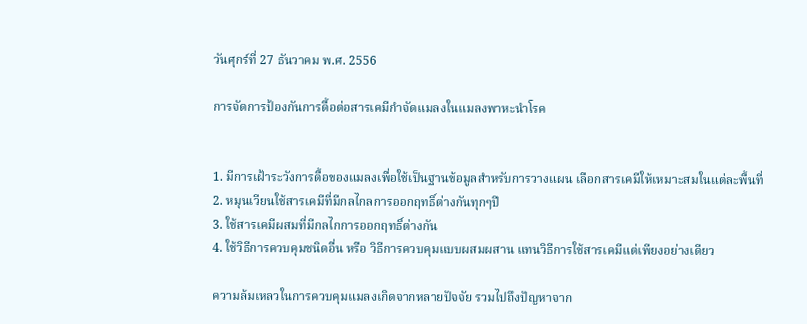วันศุกร์ที่ 27 ธันวาคม พ.ศ. 2556

การจัดการป้องกันการดื้อต่อสารเคมีกำจัดแมลงในแมลงพาหะนำโรค


1. มีการเฝ้าระวังการดื้อของแมลงเพื่อใช้เป็นฐานข้อมูลสำหรับการวางแผน เลือกสารเคมีให้เหมาะสมในแต่ละพื้นที่
2. หมุนเวียนใช้สารเคมีที่มีกลไกลการออกฤทธิ์ต่างกันทุกๆปี
3. ใช้สารเคมีผสมที่มีกลไกการออกฤทธิ์ต่างกัน
4. ใช้วิธีการควบคุมชนิดอื่น หรือ วิธีการควบคุมแบบผสมผสาน แทนวิธีการใช้สารเคมีแต่เพียงอย่างเดียว

ความล้มเหลวในการควบคุมแมลงเกิดจากหลายปัจจัย รวมไปถึงปัญหาจาก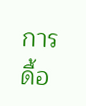การดื้อ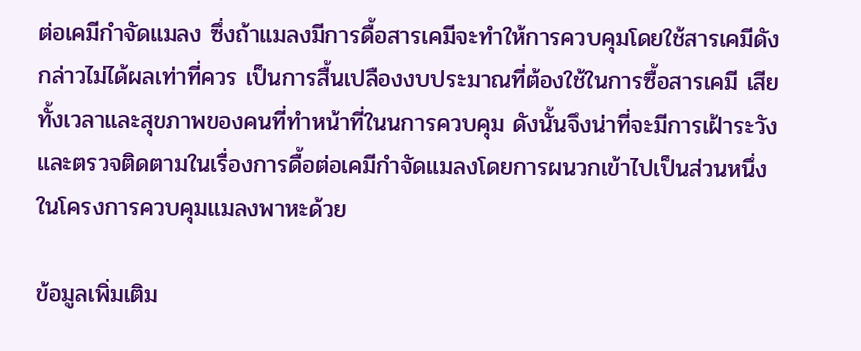ต่อเคมีกำจัดแมลง ซึ่งถ้าแมลงมีการดื้อสารเคมีจะทำให้การควบคุมโดยใช้สารเคมีดังกล่าวไม่ได้ผลเท่าที่ควร เป็นการสื้นเปลืองงบประมาณที่ต้องใช้ในการซื้อสารเคมี เสียทั้งเวลาและสุขภาพของคนที่ทำหน้าที่ในนการควบคุม ดังนั้นจึงน่าที่จะมีการเฝ้าระวัง และตรวจติดตามในเรื่องการดื้อต่อเคมีกำจัดแมลงโดยการผนวกเข้าไปเป็นส่วนหนึ่งในโครงการควบคุมแมลงพาหะด้วย

ข้อมูลเพิ่มเติม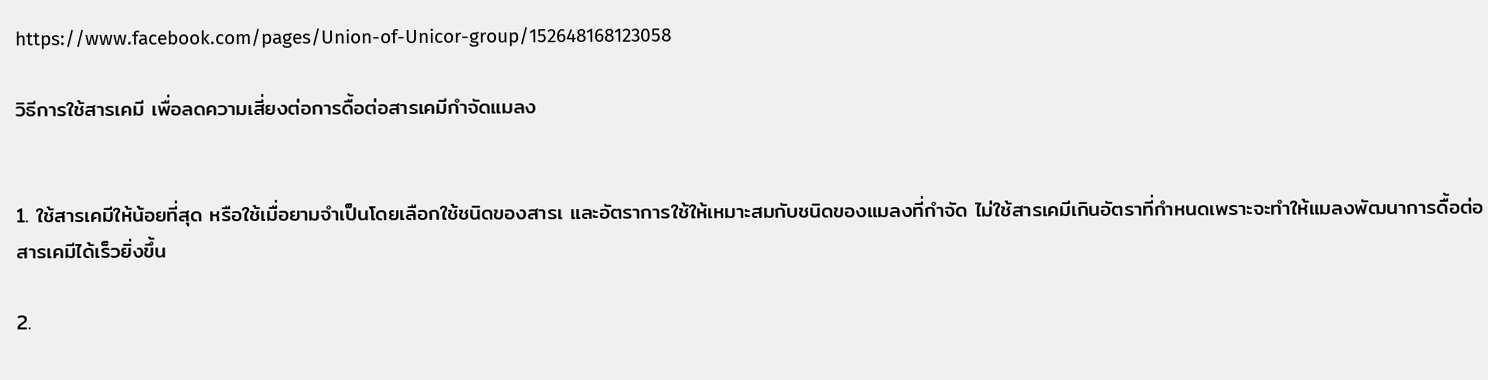https://www.facebook.com/pages/Union-of-Unicor-group/152648168123058

วิธีการใช้สารเคมี เพื่อลดความเสี่ยงต่อการดื้อต่อสารเคมีกำจัดแมลง


1. ใช้สารเคมีให้น้อยที่สุด หรือใช้เมื่อยามจำเป็นโดยเลือกใช้ชนิดของสารเ และอัตราการใช้ให้เหมาะสมกับชนิดของแมลงที่กำจัด ไม่ใช้สารเคมีเกินอัตราที่กำหนดเพราะจะทำให้แมลงพัฒนาการดื้อต่อสารเคมีได้เร็วยิ่งขึ้น

2.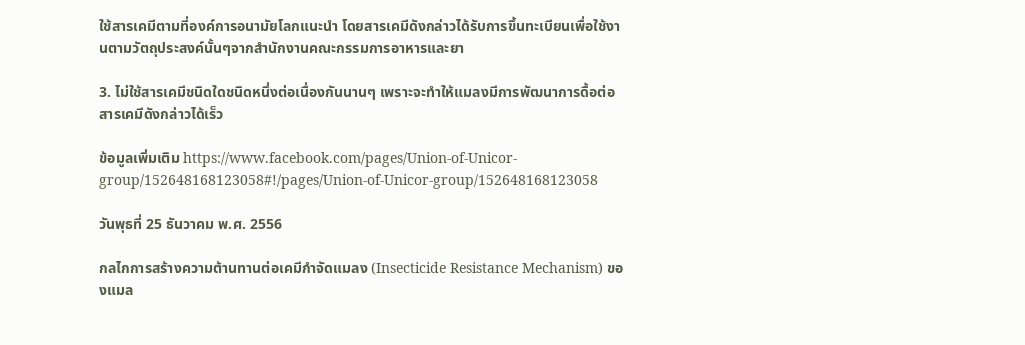ใช้สารเคมีตามที่องค์การอนามัยโลกแนะนำ โดยสารเคมีดังกล่าวได้รับการขึ้นทะเบียนเพื่อใช้งานตามวัตถุประสงค์นั้นๆจากสำนักงานคณะกรรมการอาหารและยา

3. ไม่ใช้สารเคมีชนิดใดชนิดหนึ่งต่อเนื่องกันนานๆ เพราะจะทำให้แมลงมีการพัฒนาการดื้อต่อสารเคมีดังกล่าวได้เร็ว

ข้อมูลเพิ่มเติม https://www.facebook.com/pages/Union-of-Unicor-group/152648168123058#!/pages/Union-of-Unicor-group/152648168123058

วันพุธที่ 25 ธันวาคม พ.ศ. 2556

กลไกการสร้างความต้านทานต่อเคมีกำจัดแมลง (Insecticide Resistance Mechanism) ของแมล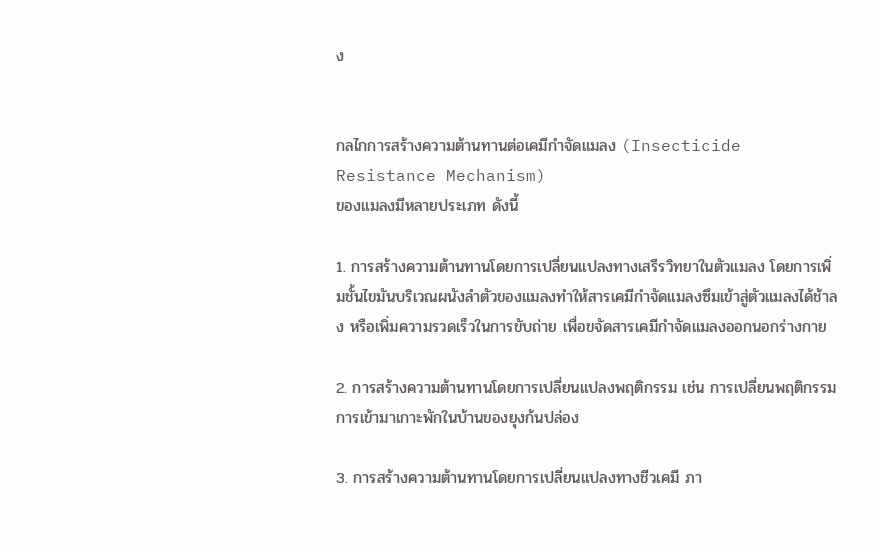ง


กลไกการสร้างความต้านทานต่อเคมีกำจัดแมลง (Insecticide Resistance Mechanism)
ของแมลงมีหลายประเภท ดังนี้

1. การสร้างความต้านทานโดยการเปลี่ยนแปลงทางเสรีรวิทยาในตัวแมลง โดยการเพิ่มชั้นไขมันบริเวณผนังลำตัวของแมลงทำให้สารเคมีกำจัดแมลงซึมเข้าสู่ตัวแมลงได้ช้าลง หรือเพิ่มความรวดเร็วในการขับถ่าย เพื่อขจัดสารเคมีกำจัดแมลงออกนอกร่างกาย

2. การสร้างความต้านทานโดยการเปลี่ยนแปลงพฤติกรรม เช่น การเปลี่ยนพฤติกรรมการเข้ามาเกาะพักในบ้านของยุงก้นปล่อง

3. การสร้างความต้านทานโดยการเปลี่ยนแปลงทางชีวเคมี ภา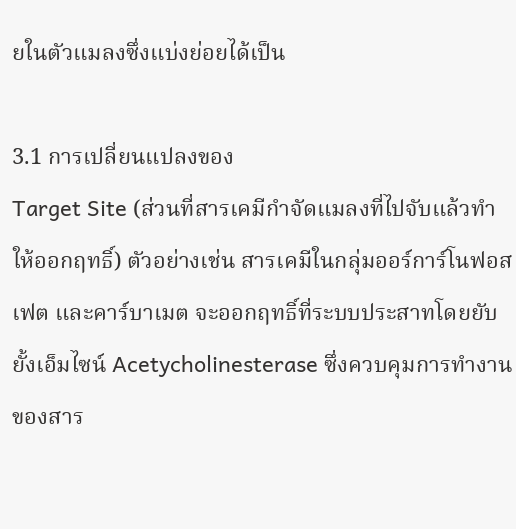ยในตัวแมลงซึ่งแบ่งย่อยได้เป็น

3.1 การเปลี่ยนแปลงของ
Target Site (ส่วนที่สารเคมีกำจัดแมลงที่ไปจับแล้วทำให้ออกฤทธิ์) ตัวอย่างเช่น สารเคมีในกลุ่มออร์การ์โนฟอสเฟต และคาร์บาเมต จะออกฤทธิ์ที่ระบบประสาทโดยยับยั้งเอ็มไซน์ Acetycholinesterase ซึ่งควบคุมการทำงานของสาร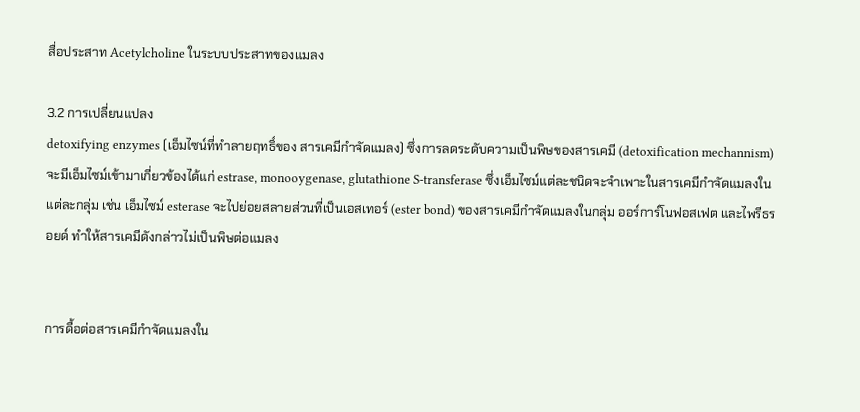สื่อประสาท Acetylcholine ในระบบประสาทของแมลง

3.2 การเปลี่ยนแปลง
detoxifying enzymes (เอ็มไซน์ที่ทำลายฤทธิ์ของ สารเคมีกำจัดแมลง) ซึ่งการลดระดับความเป็นพิษของสารเคมี (detoxification mechannism)จะมีเอ็มไซม์เข้ามาเกี่ยวข้องได้แก่ estrase, monooygenase, glutathione S-transferase ซึ่งเอ็มไซม์แต่ละชนิดจะจำเพาะในสารเคมีกำจัดแมลงในแต่ละกลุ่ม เช่น เอ็มไซม์ esterase จะไปย่อยสลายส่วนที่เป็นเอสเทอร์ (ester bond) ของสารเคมีกำจัดแมลงในกลุ่ม ออร์การ์โนฟอสเฟต และไพรีธรอยด์ ทำให้สารเคมีดังกล่าวไม่เป็นพิษต่อแมลง


การดื้อต่อสารเคมีกำจัดแมลงใน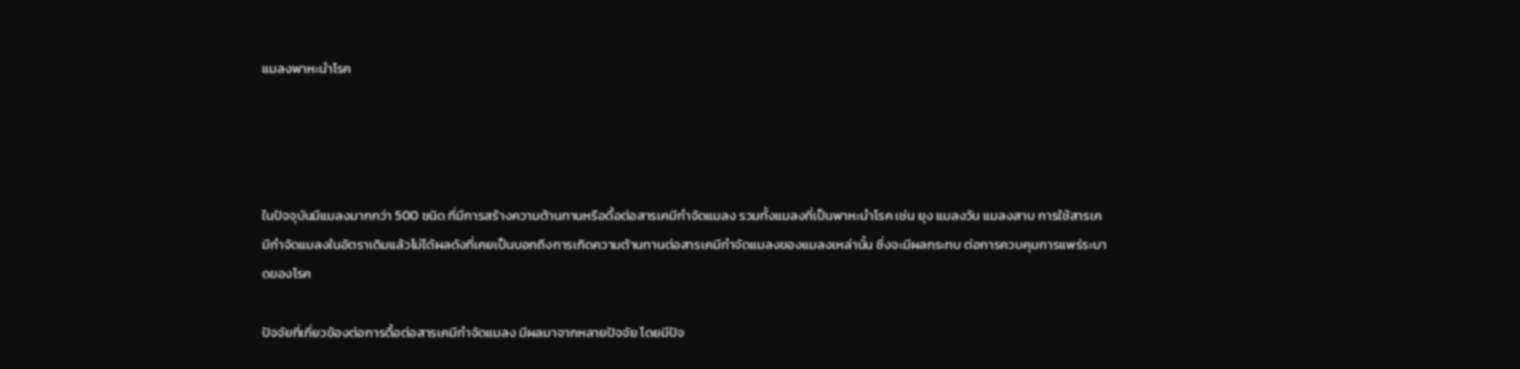แมลงพาหะนำโรค




ในปัจจุบันมีแมลงมากกว่า 500 ชนิด ที่มีการสร้างความต้านทานหรือดื้อต่อสารเคมีกำจัดแมลง รวมทั้งแมลงที่เป็นพาหะนำโรค เช่น ยุง แมลงวัน แมลงสาบ การใช้สารเคมีกำจัดแมลงในอัตราเดิมแล้วไม่ได้ผลดังที่เคยเป็นบอกถึงการเกิดความต้านทานต่อสารเคมีกำจัดแมลงของแมลงเหล่านั้น ซึ่งจะมีผลกระทบ ต่อการควบคุมการแพร่ระบาดของโรค

ปัจจัยที่เกี่ยวข้องต่อการดื้อต่อสารเคมีกำจัดแมลง มีผลมาจากหลายปัจจัย โดยมีปัจ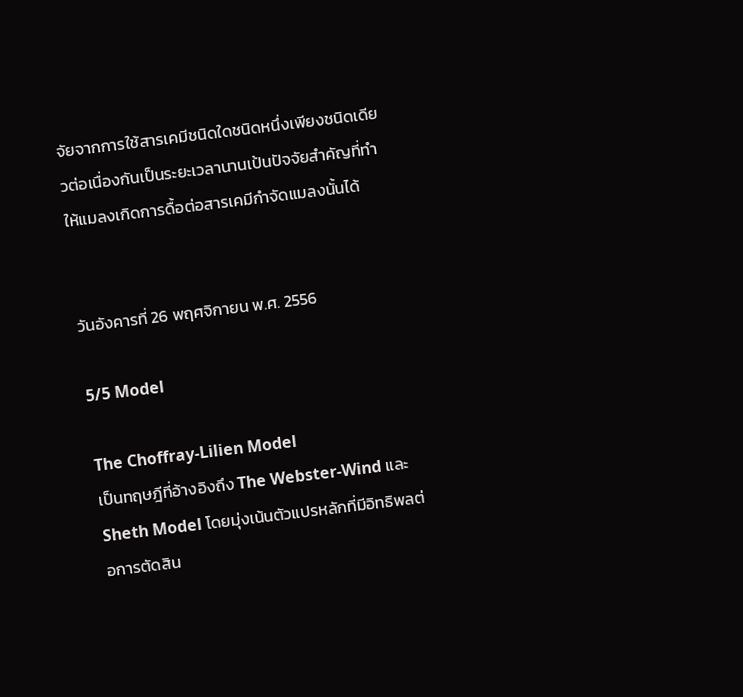จัยจากการใช้สารเคมีชนิดใดชนิดหนึ่งเพียงชนิดเดียวต่อเนื่องกันเป็นระยะเวลานานเป้นปัจจัยสำคัญที่ทำให้แมลงเกิดการดื้อต่อสารเคมีกำจัดแมลงนั้นได้


วันอังคารที่ 26 พฤศจิกายน พ.ศ. 2556

5/5 Model

The Choffray-Lilien Model
เป็นทฤษฎีที่อ้างอิงถึง The Webster-Wind และSheth Model โดยมุ่งเน้นตัวแปรหลักที่มีอิทธิพลต่อการตัดสิน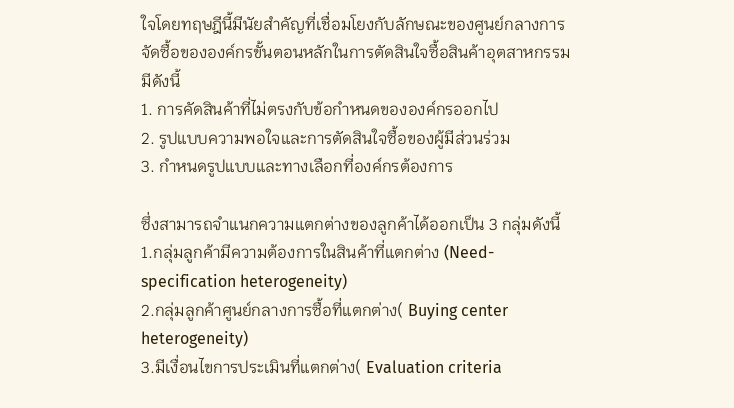ใจโดยทฤษฎีนี้มีนัยสำคัญที่เชื่อมโยงกับลักษณะของศูนย์กลางการจัดซื้อขององค์กรขั้นตอนหลักในการตัดสินใจซื้อสินค้าอุตสาหกรรมมีดังนี้
1. การคัดสินค้าที่ไม่ตรงกับข้อกำหนดขององค์กรออกไป
2. รูปแบบความพอใจและการตัดสินใจซื้อของผู้มีส่วนร่วม
3. กำหนดรูปแบบและทางเลือกที่องค์กรต้องการ

ซึ่งสามารถจำแนกความแตกต่างของลูกค้าได้ออกเป็น 3 กลุ่มดังนี้
1.กลุ่มลูกค้ามีความต้องการในสินค้าที่แตกต่าง (Need-specification heterogeneity)
2.กลุ่มลูกค้าศูนย์กลางการซื้อที่แตกต่าง( Buying center heterogeneity)
3.มีเงื่อนไขการประเมินที่แตกต่าง( Evaluation criteria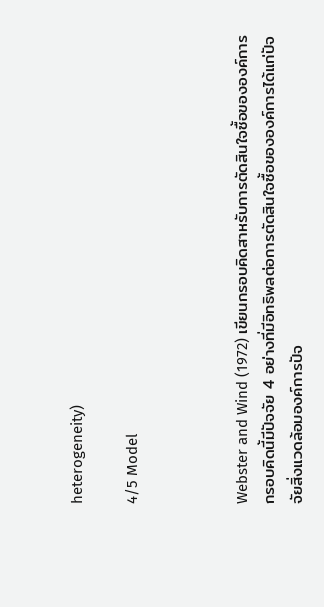heterogeneity)

4/5 Model



Webster and Wind (1972) เขียนกรอบคิดสาหรับการตัดสินใจซื้อขององค์การกรอบคิดนี้มีปัจจัย 4 อย่างที่มีอิทธิพลต่อการตัดสินใจซื้อขององค์การได้แก่ปัจจัยสิ่งแวดล้อมองค์การปัจ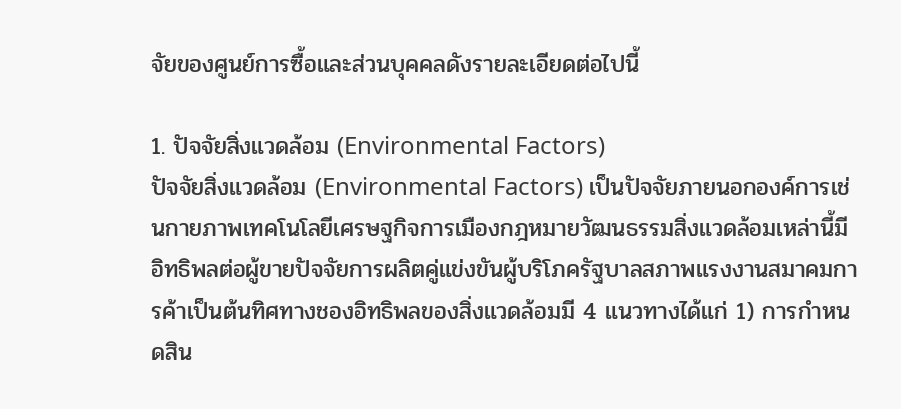จัยของศูนย์การซื้อและส่วนบุคคลดังรายละเอียดต่อไปนี้

1. ปัจจัยสิ่งแวดล้อม (Environmental Factors)
ปัจจัยสิ่งแวดล้อม (Environmental Factors) เป็นปัจจัยภายนอกองค์การเช่นกายภาพเทคโนโลยีเศรษฐกิจการเมืองกฎหมายวัฒนธรรมสิ่งแวดล้อมเหล่านี้มีอิทธิพลต่อผู้ขายปัจจัยการผลิตคู่แข่งขันผู้บริโภครัฐบาลสภาพแรงงานสมาคมการค้าเป็นต้นทิศทางชองอิทธิพลของสิ่งแวดล้อมมี 4 แนวทางได้แก่ 1) การกำหนดสิน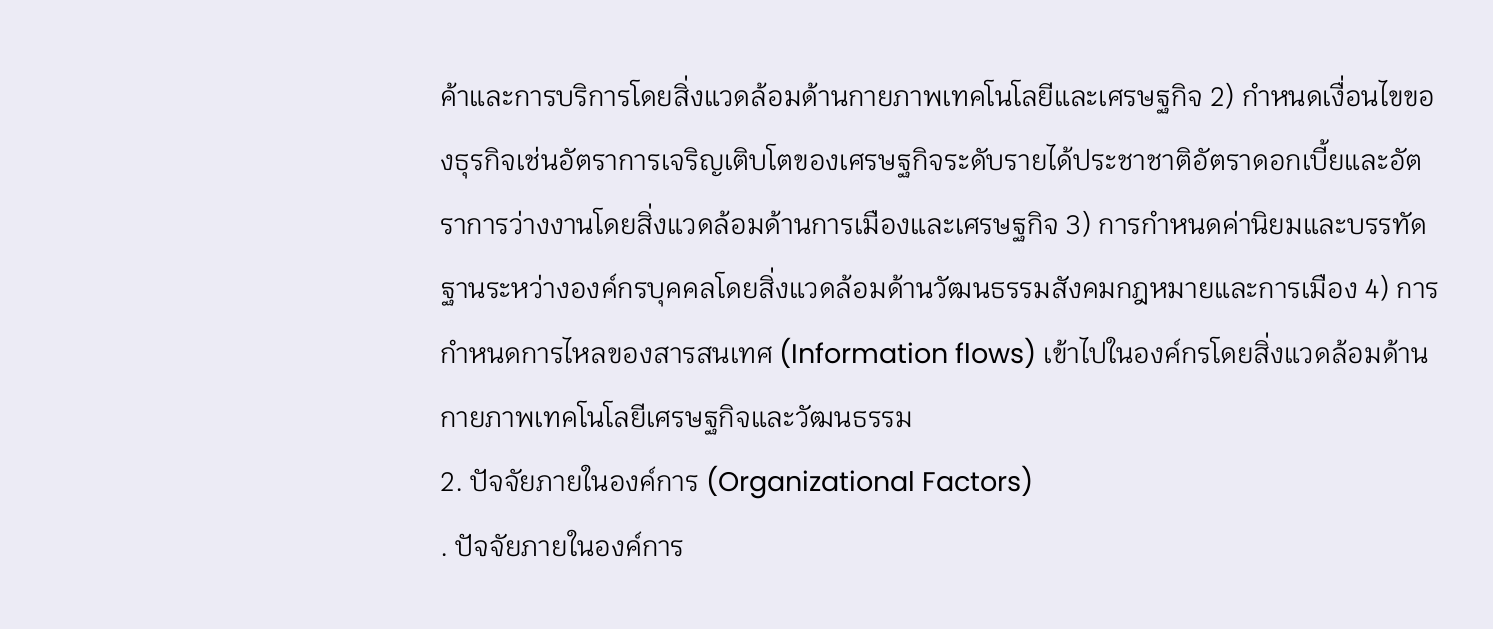ค้าและการบริการโดยสิ่งแวดล้อมด้านกายภาพเทคโนโลยีและเศรษฐกิจ 2) กำหนดเงื่อนไขของธุรกิจเช่นอัตราการเจริญเติบโตของเศรษฐกิจระดับรายได้ประชาชาติอัตราดอกเบี้ยและอัตราการว่างงานโดยสิ่งแวดล้อมด้านการเมืองและเศรษฐกิจ 3) การกำหนดค่านิยมและบรรทัดฐานระหว่างองค์กรบุคคลโดยสิ่งแวดล้อมด้านวัฒนธรรมสังคมกฎหมายและการเมือง 4) การกำหนดการไหลของสารสนเทศ (Information flows) เข้าไปในองค์กรโดยสิ่งแวดล้อมด้านกายภาพเทคโนโลยีเศรษฐกิจและวัฒนธรรม
2. ปัจจัยภายในองค์การ (Organizational Factors)
. ปัจจัยภายในองค์การ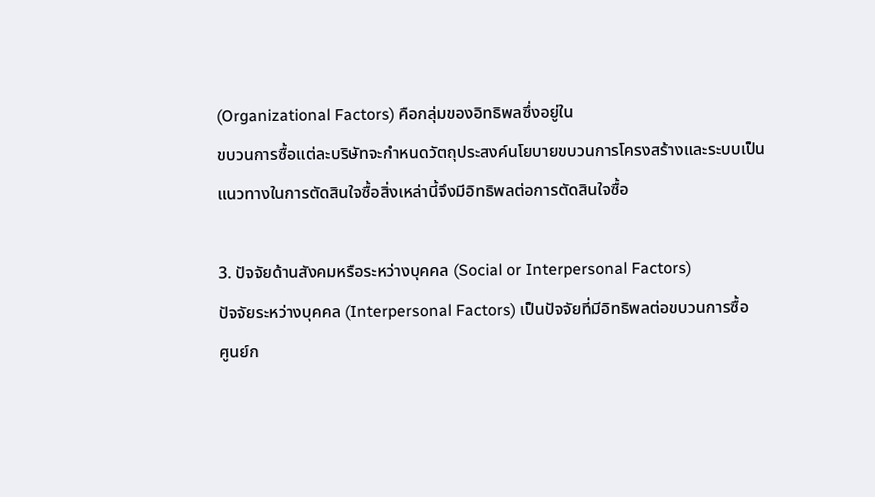(Organizational Factors) คือกลุ่มของอิทธิพลซึ่งอยู่ใน
ขบวนการซื้อแต่ละบริษัทจะกำหนดวัตถุประสงค์นโยบายขบวนการโครงสร้างและระบบเป็น
แนวทางในการตัดสินใจซื้อสิ่งเหล่านี้จึงมีอิทธิพลต่อการตัดสินใจซื้อ

3. ปัจจัยด้านสังคมหรือระหว่างบุคคล (Social or Interpersonal Factors)
ปัจจัยระหว่างบุคคล (Interpersonal Factors) เป็นปัจจัยที่มีอิทธิพลต่อขบวนการซื้อ
ศูนย์ก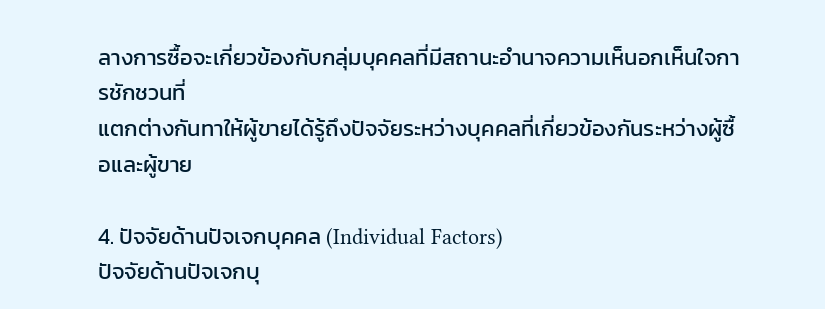ลางการซื้อจะเกี่ยวข้องกับกลุ่มบุคคลที่มีสถานะอำนาจความเห็นอกเห็นใจการชักชวนที่
แตกต่างกันทาให้ผู้ขายได้รู้ถึงปัจจัยระหว่างบุคคลที่เกี่ยวข้องกันระหว่างผู้ซื้อและผู้ขาย

4. ปัจจัยด้านปัจเจกบุคคล (Individual Factors)
ปัจจัยด้านปัจเจกบุ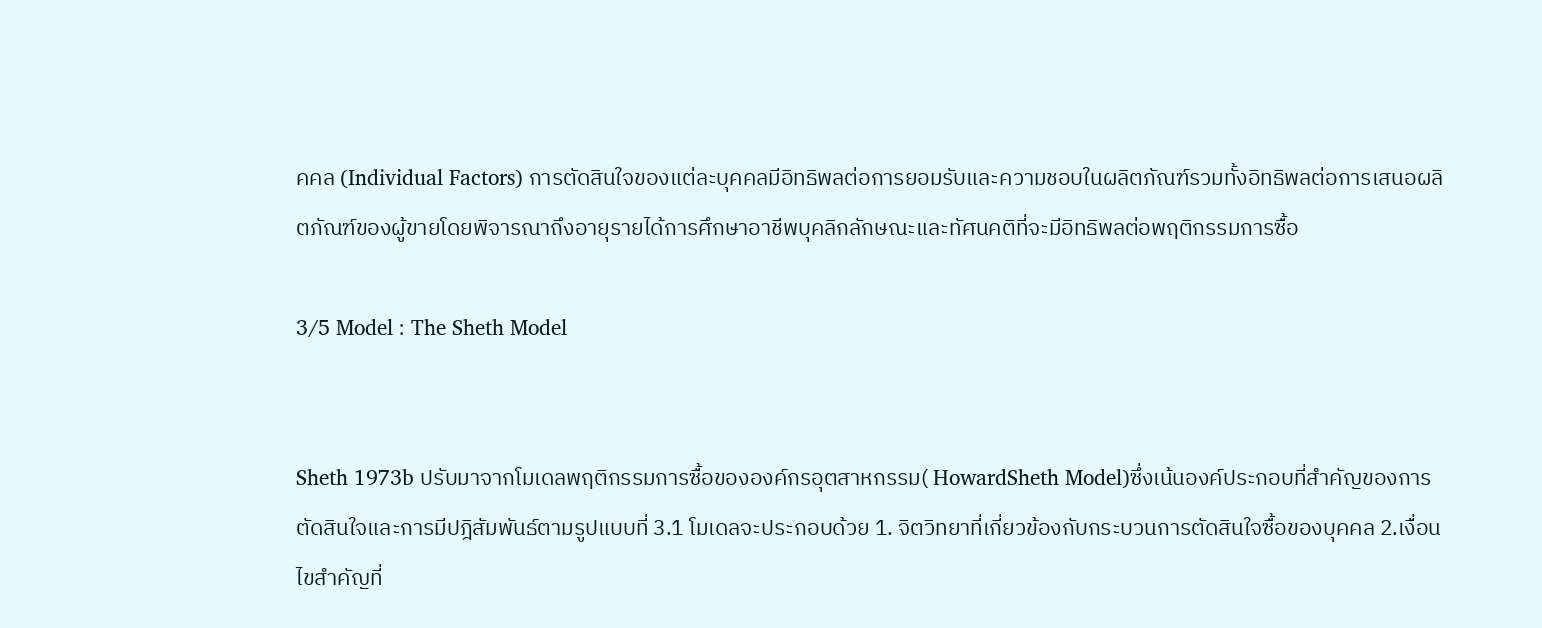คคล (Individual Factors) การตัดสินใจของแต่ละบุคคลมีอิทธิพลต่อการยอมรับและความชอบในผลิตภัณฑ์รวมทั้งอิทธิพลต่อการเสนอผลิตภัณฑ์ของผู้ขายโดยพิจารณาถึงอายุรายได้การศึกษาอาชีพบุคลิกลักษณะและทัศนคติที่จะมีอิทธิพลต่อพฤติกรรมการซื้อ

3/5 Model : The Sheth Model


Sheth 1973b ปรับมาจากโมเดลพฤติกรรมการซื้อขององค์กรอุตสาหกรรม( HowardSheth Model)ซึ่งเน้นองค์ประกอบที่สำคัญของการตัดสินใจและการมีปฎิสัมพันธ์ตามรูปแบบที่ 3.1 โมเดลจะประกอบด้วย 1. จิตวิทยาที่เกี่ยวข้องกับกระบวนการตัดสินใจซื้อของบุคคล 2.เงื่อนไขสำคัญที่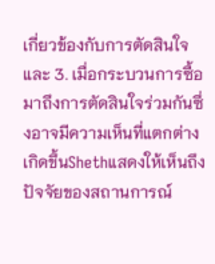เกี่ยวข้องกับการตัดสินใจและ 3. เมื่อกระบวนการซื้อมาถึงการตัดสินใจร่วมกันซึ่งอาจมีความเห็นที่แตกต่างเกิดขึ้นShethแสดงให้เห็นถึงปัจจัยของสถานการณ์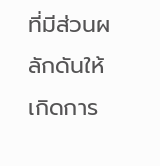ที่มีส่วนผลักดันให้เกิดการ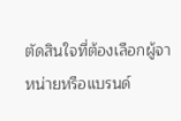ตัดสินใจที่ต้องเลือกผู้จาหน่ายหรือแบรนด์